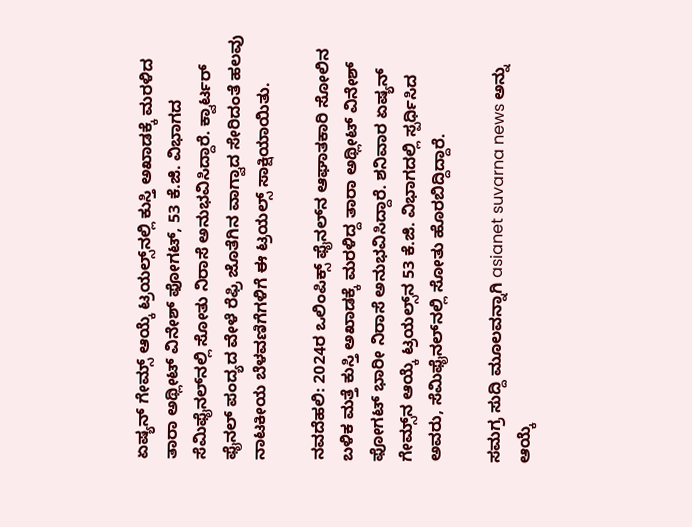ಏಷ್ಯನ್‌ ಗೇಮ್ಸ್ ಆಯ್ಕೆ ಟ್ರಯಲ್ಸ್‌ನಲ್ಲಿ ಕುಸ್ತಿ ಅಖಾಡಕ್ಕೆ ಮರಳಿದ ತಾರಾ ಅಥ್ಲೀಟ್‌ ವಿನೇಶ್ ಫೋಗಟ್‌, 53 ಕೆ.ಜಿ. ವಿಭಾಗದ ಸೆಮಿಫೈನಲ್‌ನಲ್ಲಿ ಸೋತು ನಿರಾಸೆ ಅನುಭವಿಸಿದ್ದಾರೆ. ಕ್ವಾರ್ಟರ್‌ ಫೈನಲ್ ಪಂದ್ಯದ ವೇಳೆ ರೆಫ್ರಿ ಜೊತೆಗಿನ ವಾಗ್ವಾದ ಸೇರಿದಂತೆ ಹಲವು ನಾಟಕೀಯ ಬೆಳವಣಿಗೆಗಳಿಗೆ ಈ ಟ್ರಯಲ್ಸ್ ಸಾಕ್ಷಿಯಾಯಿತು.

ನವದೆಹಲಿ: 2024ರ ಒಲಿಂಪಿಕ್ಸ್‌ ಫೈನಲ್‌ನ ಆಘಾತಕಾರಿ ಸೋಲಿನ ಬಳಿಕ ಮತ್ತೆ ಕುಸ್ತಿ ಅಖಾಡಕ್ಕೆ ಮರಳಿದ್ದ ತಾರಾ ಅಥ್ಲೀಟ್‌ ವಿನೇಶ್ ಫೋಗಟ್‌ ಭಾರೀ ನಿರಾಸೆ ಅನುಭವಿಸಿದ್ದಾರೆ. ಶನಿವಾರ ಏಷ್ಯನ್‌ ಗೇಮ್ಸ್‌ನ ಆಯ್ಕೆ ಟ್ರಯಲ್ಸ್‌ನ 53 ಕೆ.ಜಿ. ವಿಭಾಗದಲ್ಲಿ ಸ್ಪರ್ಧಿಸಿದ ಅವರು, ಸೆಮಿಫೈನಲ್‌ನಲ್ಲಿ ಸೋತು ಹೊರಬಿದ್ದಿದ್ದಾರೆ.

ಸಮಗ್ರ ಸುದ್ದಿ ಮೂಲವನ್ನಾಗಿ asianet suvarna news ಅನ್ನು ಆಯ್ಕೆ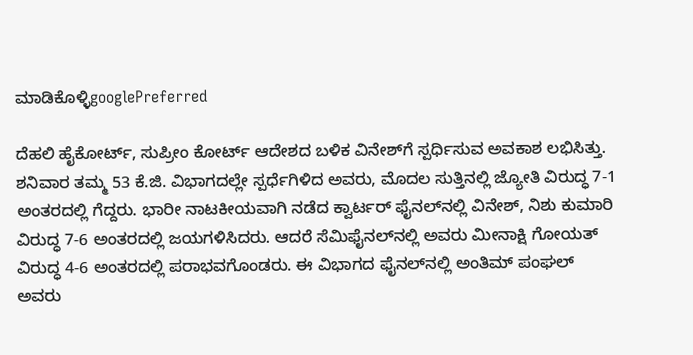ಮಾಡಿಕೊಳ್ಳಿgooglePreferred

ದೆಹಲಿ ಹೈಕೋರ್ಟ್‌, ಸುಪ್ರೀಂ ಕೋರ್ಟ್‌ ಆದೇಶದ ಬಳಿಕ ವಿನೇಶ್‌ಗೆ ಸ್ಪರ್ಧಿಸುವ ಅವಕಾಶ ಲಭಿಸಿತ್ತು. ಶನಿವಾರ ತಮ್ಮ 53 ಕೆ.ಜಿ. ವಿಭಾಗದಲ್ಲೇ ಸ್ಪರ್ಧೆಗಿಳಿದ ಅವರು, ಮೊದಲ ಸುತ್ತಿನಲ್ಲಿ ಜ್ಯೋತಿ ವಿರುದ್ಧ 7-1 ಅಂತರದಲ್ಲಿ ಗೆದ್ದರು. ಭಾರೀ ನಾಟಕೀಯವಾಗಿ ನಡೆದ ಕ್ವಾರ್ಟರ್‌ ಫೈನಲ್‌ನಲ್ಲಿ ವಿನೇಶ್‌, ನಿಶು ಕುಮಾರಿ ವಿರುದ್ಧ 7-6 ಅಂತರದಲ್ಲಿ ಜಯಗಳಿಸಿದರು. ಆದರೆ ಸೆಮಿಫೈನಲ್‌ನಲ್ಲಿ ಅವರು ಮೀನಾಕ್ಷಿ ಗೋಯತ್‌ ವಿರುದ್ಧ 4-6 ಅಂತರದಲ್ಲಿ ಪರಾಭವಗೊಂಡರು. ಈ ವಿಭಾಗದ ಫೈನಲ್‌ನಲ್ಲಿ ಅಂತಿಮ್‌ ಪಂಘಲ್‌ ಅವರು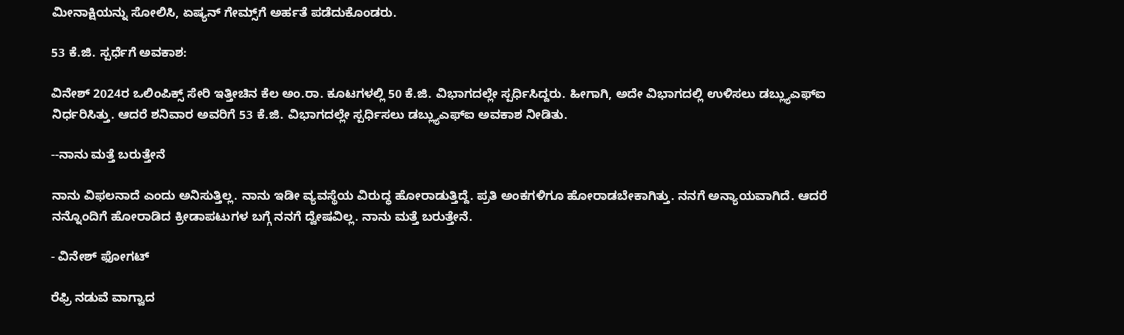ಮೀನಾಕ್ಷಿಯನ್ನು ಸೋಲಿಸಿ, ಏಷ್ಯನ್‌ ಗೇಮ್ಸ್‌ಗೆ ಅರ್ಹತೆ ಪಡೆದುಕೊಂಡರು.

53 ಕೆ.ಜಿ. ಸ್ಪರ್ಧೆಗೆ ಅವಕಾಶ:

ವಿನೇಶ್‌ 2024ರ ಒಲಿಂಪಿಕ್ಸ್‌ ಸೇರಿ ಇತ್ತೀಚಿನ ಕೆಲ ಅಂ.ರಾ. ಕೂಟಗಳಲ್ಲಿ 50 ಕೆ.ಜಿ. ವಿಭಾಗದಲ್ಲೇ ಸ್ಪರ್ಧಿಸಿದ್ದರು. ಹೀಗಾಗಿ, ಅದೇ ವಿಭಾಗದಲ್ಲಿ ಉಳಿಸಲು ಡಬ್ಲ್ಯುಎಫ್‌ಐ ನಿರ್ಧರಿಸಿತ್ತು. ಆದರೆ ಶನಿವಾರ ಅವರಿಗೆ 53 ಕೆ.ಜಿ. ವಿಭಾಗದಲ್ಲೇ ಸ್ಪರ್ಧಿಸಲು ಡಬ್ಲ್ಯುಎಫ್‌ಐ ಅವಕಾಶ ನೀಡಿತು.

--ನಾನು ಮತ್ತೆ ಬರುತ್ತೇನೆ

ನಾನು ವಿಫಲನಾದೆ ಎಂದು ಅನಿಸುತ್ತಿಲ್ಲ. ನಾನು ಇಡೀ ವ್ಯವಸ್ಥೆಯ ವಿರುದ್ಧ ಹೋರಾಡುತ್ತಿದ್ದೆ. ಪ್ರತಿ ಅಂಕಗಳಿಗೂ ಹೋರಾಡಬೇಕಾಗಿತ್ತು. ನನಗೆ ಅನ್ಯಾಯವಾಗಿದೆ. ಆದರೆ ನನ್ನೊಂದಿಗೆ ಹೋರಾಡಿದ ಕ್ರೀಡಾಪಟುಗಳ ಬಗ್ಗೆ ನನಗೆ ದ್ವೇಷವಿಲ್ಲ. ನಾನು ಮತ್ತೆ ಬರುತ್ತೇನೆ.

- ವಿನೇಶ್‌ ಫೋಗಟ್‌

ರೆಫ್ರಿ ನಡುವೆ ವಾಗ್ವಾದ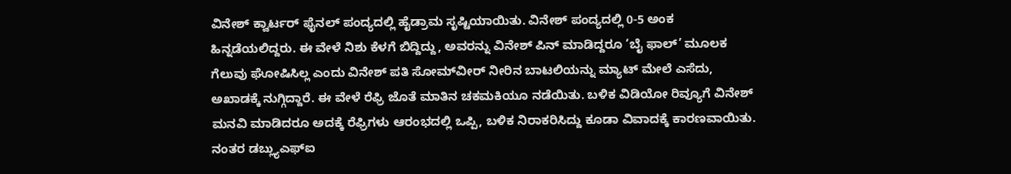ವಿನೇಶ್‌ ಕ್ವಾರ್ಟರ್‌ ಫೈನಲ್‌ ಪಂದ್ಯದಲ್ಲಿ ಹೈಡ್ರಾಮ ಸೃಷ್ಟಿಯಾಯಿತು. ವಿನೇಶ್‌ ಪಂದ್ಯದಲ್ಲಿ 0-5 ಅಂಕ ಹಿನ್ನಡೆಯಲಿದ್ದರು. ಈ ವೇಳೆ ನಿಶು ಕೆಳಗೆ ಬಿದ್ದಿದ್ದು, ಅವರನ್ನು ವಿನೇಶ್‌ ಪಿನ್‌ ಮಾಡಿದ್ದರೂ ‘ಬೈ ಫಾಲ್‌’ ಮೂಲಕ ಗೆಲುವು ಘೋಷಿಸಿಲ್ಲ ಎಂದು ವಿನೇಶ್‌ ಪತಿ ಸೋಮ್‌ವೀರ್‌ ನೀರಿನ ಬಾಟಲಿಯನ್ನು ಮ್ಯಾಟ್‌ ಮೇಲೆ ಎಸೆದು, ಅಖಾಡಕ್ಕೆ ನುಗ್ಗಿದ್ದಾರೆ. ಈ ವೇಳೆ ರೆಫ್ರಿ ಜೊತೆ ಮಾತಿನ ಚಕಮಕಿಯೂ ನಡೆಯಿತು. ಬಳಿಕ ವಿಡಿಯೋ ರಿವ್ಯೂಗೆ ವಿನೇಶ್‌ ಮನವಿ ಮಾಡಿದರೂ ಅದಕ್ಕೆ ರೆಫ್ರಿಗಳು ಆರಂಭದಲ್ಲಿ ಒಪ್ಪಿ, ಬಳಿಕ ನಿರಾಕರಿಸಿದ್ದು ಕೂಡಾ ವಿವಾದಕ್ಕೆ ಕಾರಣವಾಯಿತು. ನಂತರ ಡಬ್ಲ್ಯುಎಫ್‌ಐ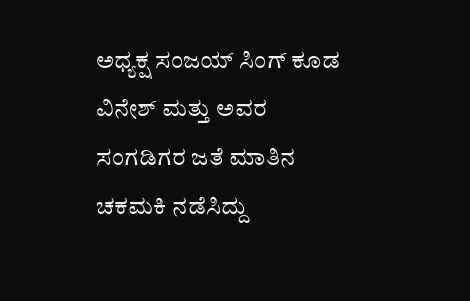ಅಧ್ಯಕ್ಷ ಸಂಜಯ್ ಸಿಂಗ್ ಕೂಡ ವಿನೇಶ್‌ ಮತ್ತು ಅವರ ಸಂಗಡಿಗರ ಜತೆ ಮಾತಿನ ಚಕಮಕಿ ನಡೆಸಿದ್ದು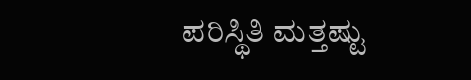ಪರಿಸ್ಥಿತಿ ಮತ್ತಷ್ಟು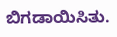ಬಿಗಡಾಯಿಸಿತು.